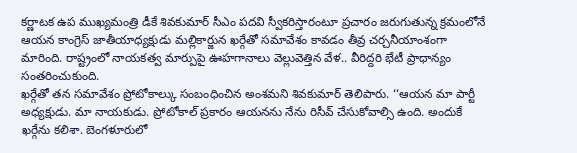కర్ణాటక ఉప ముఖ్యమంత్రి డీకే శివకుమార్ సీఎం పదవి స్వీకరిస్తారంటూ ప్రచారం జరుగుతున్న క్రమంలోనే ఆయన కాంగ్రెస్ జాతీయాధ్యక్షుడు మల్లికార్జున ఖర్గేతో సమావేశం కావడం తీవ్ర చర్చనీయాంశంగా మారింది. రాష్ట్రంలో నాయకత్వ మార్పుపై ఊహగానాలు వెల్లువెత్తిన వేళ.. వీరిద్దరి భేటీ ప్రాధాన్యం సంతరించుకుంది.
ఖర్గేతో తన సమావేశం ప్రోటోకాల్కు సంబంధించిన అంశమని శివకుమార్ తెలిపారు. ‘‘ఆయన మా పార్టీ అధ్యక్షుడు. మా నాయకుడు. ప్రోటోకాల్ ప్రకారం ఆయనను నేను రిసీవ్ చేసుకోవాల్సి ఉంది. అందుకే ఖర్గేను కలిశా. బెంగళూరులో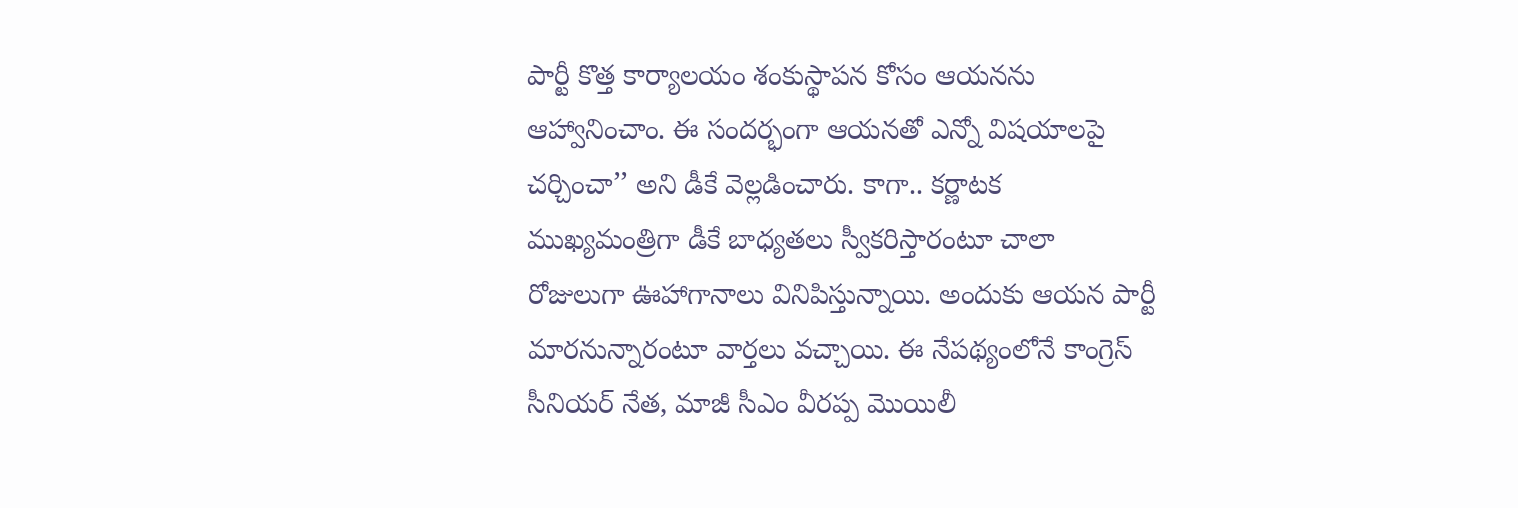పార్టీ కొత్త కార్యాలయం శంకుస్థాపన కోసం ఆయనను ఆహ్వానించాం. ఈ సందర్భంగా ఆయనతో ఎన్నో విషయాలపై చర్చించా’’ అని డీకే వెల్లడించారు. కాగా.. కర్ణాటక ముఖ్యమంత్రిగా డీకే బాధ్యతలు స్వీకరిస్తారంటూ చాలా రోజులుగా ఊహాగానాలు వినిపిస్తున్నాయి. అందుకు ఆయన పార్టీ మారనున్నారంటూ వార్తలు వచ్చాయి. ఈ నేపథ్యంలోనే కాంగ్రెస్ సీనియర్ నేత, మాజీ సీఎం వీరప్ప మొయిలీ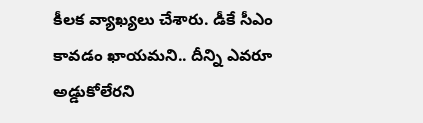కీలక వ్యాఖ్యలు చేశారు. డీకే సీఎం కావడం ఖాయమని.. దీన్ని ఎవరూ అడ్డుకోలేరని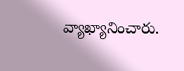వ్యాఖ్యానించారు.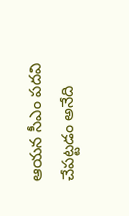ఆయన సీఎం పదవి చేపట్టడం అనేది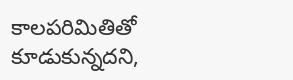కాలపరిమితితో కూడుకున్నదని,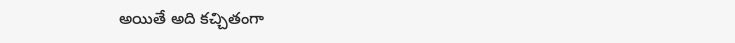అయితే అది కచ్చితంగా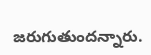జరుగుతుందన్నారు.